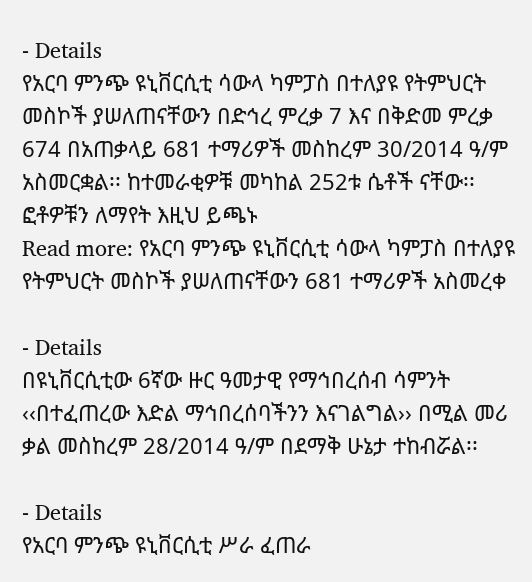- Details
የአርባ ምንጭ ዩኒቨርሲቲ ሳውላ ካምፓስ በተለያዩ የትምህርት መስኮች ያሠለጠናቸውን በድኅረ ምረቃ 7 እና በቅድመ ምረቃ 674 በአጠቃላይ 681 ተማሪዎች መስከረም 30/2014 ዓ/ም አስመርቋል፡፡ ከተመራቂዎቹ መካከል 252ቱ ሴቶች ናቸው፡፡ ፎቶዎቹን ለማየት እዚህ ይጫኑ
Read more: የአርባ ምንጭ ዩኒቨርሲቲ ሳውላ ካምፓስ በተለያዩ የትምህርት መስኮች ያሠለጠናቸውን 681 ተማሪዎች አስመረቀ

- Details
በዩኒቨርሲቲው 6ኛው ዙር ዓመታዊ የማኅበረሰብ ሳምንት ‹‹በተፈጠረው እድል ማኅበረሰባችንን እናገልግል›› በሚል መሪ ቃል መስከረም 28/2014 ዓ/ም በደማቅ ሁኔታ ተከብሯል፡፡

- Details
የአርባ ምንጭ ዩኒቨርሲቲ ሥራ ፈጠራ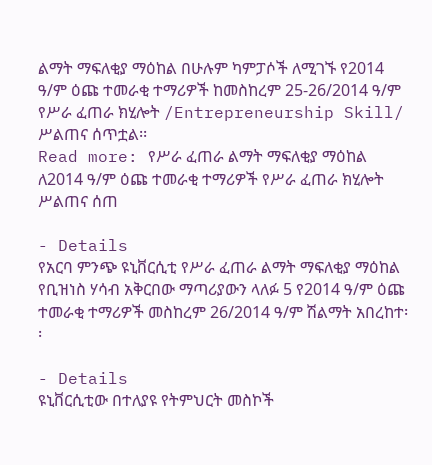ልማት ማፍለቂያ ማዕከል በሁሉም ካምፓሶች ለሚገኙ የ2014 ዓ/ም ዕጩ ተመራቂ ተማሪዎች ከመስከረም 25-26/2014 ዓ/ም የሥራ ፈጠራ ክሂሎት /Entrepreneurship Skill/ ሥልጠና ሰጥቷል፡፡
Read more: የሥራ ፈጠራ ልማት ማፍለቂያ ማዕከል ለ2014 ዓ/ም ዕጩ ተመራቂ ተማሪዎች የሥራ ፈጠራ ክሂሎት ሥልጠና ሰጠ

- Details
የአርባ ምንጭ ዩኒቨርሲቲ የሥራ ፈጠራ ልማት ማፍለቂያ ማዕከል የቢዝነስ ሃሳብ አቅርበው ማጣሪያውን ላለፉ 5 የ2014 ዓ/ም ዕጩ ተመራቂ ተማሪዎች መስከረም 26/2014 ዓ/ም ሽልማት አበረከተ፡፡

- Details
ዩኒቨርሲቲው በተለያዩ የትምህርት መስኮች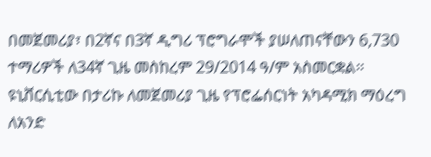በመጀመሪያ፣ በ2ኛና በ3ኛ ዲግሪ ፕሮግራሞች ያሠለጠናቸውን 6,730 ተማሪዎች ለ34ኛ ጊዜ መስከረም 29/2014 ዓ/ም አስመርቋል፡፡ ዩኒቨርሲቲው በታሪኩ ለመጀመሪያ ጊዜ የፕሮፌሰርነት አካዳሚክ ማዕረግ ለአንድ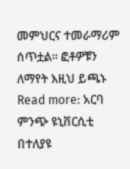መምህርና ተመራማሪም ሰጥቷል። ፎቶዎቹን ለማየት እዚህ ይጫኑ
Read more: አርባ ምንጭ ዩኒቨርሲቲ በተለያዩ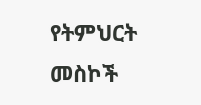የትምህርት መስኮች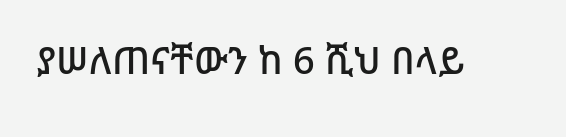ያሠለጠናቸውን ከ 6 ሺህ በላይ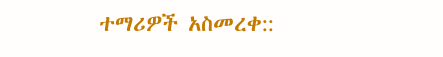ተማሪዎች አስመረቀ::